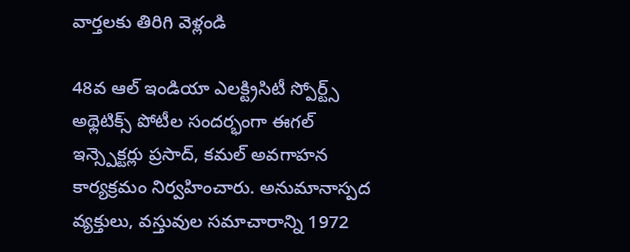వార్తలకు తిరిగి వెళ్లండి

48వ ఆల్ ఇండియా ఎలక్ట్రిసిటీ స్పోర్ట్స్ అథ్లెటిక్స్ పోటీల సందర్భంగా ఈగల్ ఇన్స్పెక్టర్లు ప్రసాద్, కమల్ అవగాహన కార్యక్రమం నిర్వహించారు. అనుమానాస్పద వ్యక్తులు, వస్తువుల సమాచారాన్ని 1972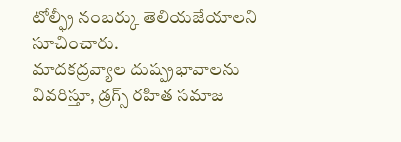టోల్ఫ్రీ నంబర్కు తెలియజేయాలని సూచించారు.
మాదకద్రవ్యాల దుష్ప్రభావాలను వివరిస్తూ, డ్రగ్స్ రహిత సమాజ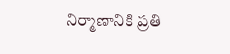నిర్మాణానికి ప్రతి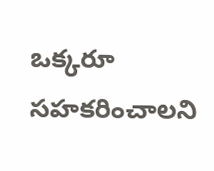ఒక్కరూ సహకరించాలని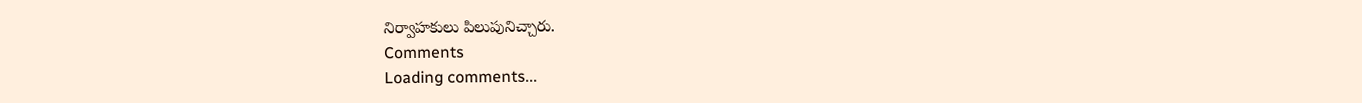నిర్వాహకులు పిలుపునిచ్చారు.
Comments
Loading comments...